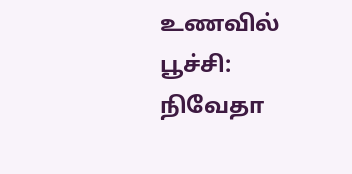உணவில் பூச்சி: நிவேதா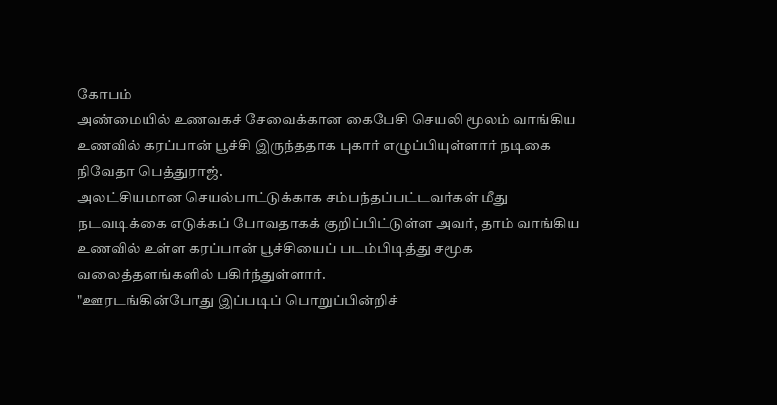கோபம்
அண்மையில் உணவகச் சேவைக்கான கைபேசி செயலி மூலம் வாங்கிய உணவில் கரப்பான் பூச்சி இருந்ததாக புகார் எழுப்பியுள்ளார் நடிகை நிவேதா பெத்துராஜ்.
அலட்சியமான செயல்பாட்டுக்காக சம்பந்தப்பட்டவர்கள் மீது நடவடிக்கை எடுக்கப் போவதாகக் குறிப்பிட்டுள்ள அவர், தாம் வாங்கிய உணவில் உள்ள கரப்பான் பூச்சியைப் படம்பிடித்து சமூக வலைத்தளங்களில் பகிர்ந்துள்ளார்.
"ஊரடங்கின்போது இப்படிப் பொறுப்பின்றிச்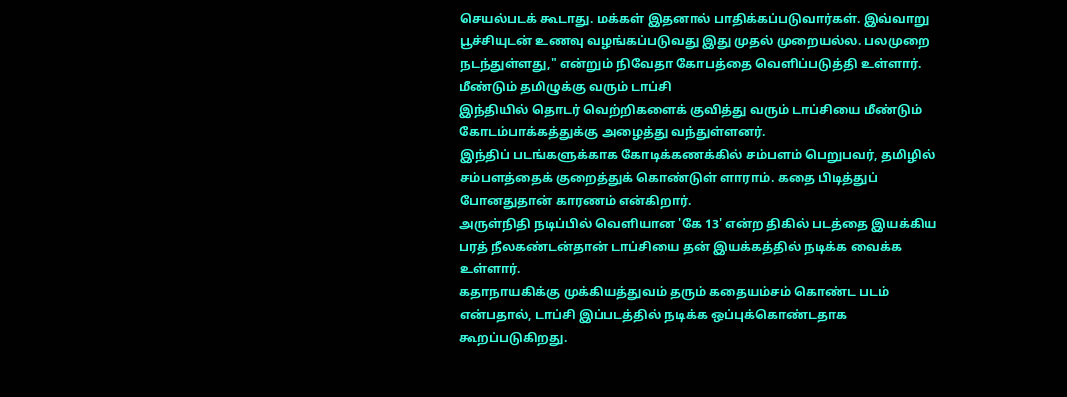செயல்படக் கூடாது. மக்கள் இதனால் பாதிக்கப்படுவார்கள். இவ்வாறு பூச்சியுடன் உணவு வழங்கப்படுவது இது முதல் முறையல்ல. பலமுறை நடந்துள்ளது," என்றும் நிவேதா கோபத்தை வெளிப்படுத்தி உள்ளார்.
மீண்டும் தமிழுக்கு வரும் டாப்சி
இந்தியில் தொடர் வெற்றிகளைக் குவித்து வரும் டாப்சியை மீண்டும் கோடம்பாக்கத்துக்கு அழைத்து வந்துள்ளனர்.
இந்திப் படங்களுக்காக கோடிக்கணக்கில் சம்பளம் பெறுபவர், தமிழில் சம்பளத்தைக் குறைத்துக் கொண்டுள் ளாராம். கதை பிடித்துப் போனதுதான் காரணம் என்கிறார்.
அருள்நிதி நடிப்பில் வெளியான 'கே 13' என்ற திகில் படத்தை இயக்கிய பரத் நீலகண்டன்தான் டாப்சியை தன் இயக்கத்தில் நடிக்க வைக்க உள்ளார்.
கதாநாயகிக்கு முக்கியத்துவம் தரும் கதையம்சம் கொண்ட படம் என்பதால், டாப்சி இப்படத்தில் நடிக்க ஒப்புக்கொண்டதாக கூறப்படுகிறது.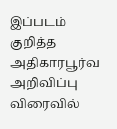இப்படம் குறித்த அதிகாரபூர்வ அறிவிப்பு விரைவில்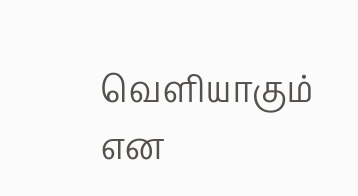வெளியாகும் என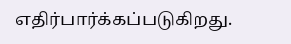எதிர்பார்க்கப்படுகிறது.